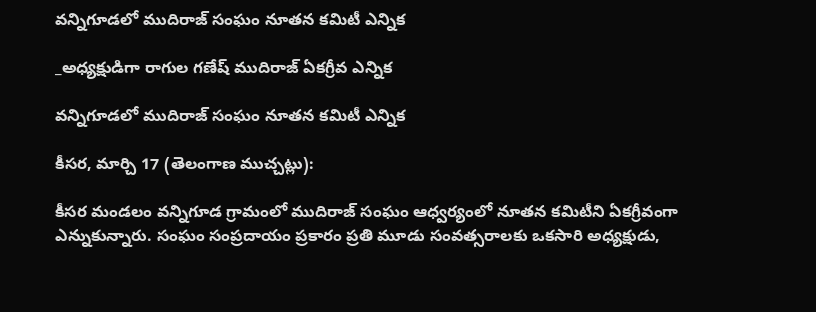వన్నిగూడలో ముదిరాజ్ సంఘం నూతన కమిటీ ఎన్నిక

_అధ్యక్షుడిగా రాగుల గణేష్ ముదిరాజ్ ఏకగ్రీవ ఎన్నిక

వన్నిగూడలో ముదిరాజ్ సంఘం నూతన కమిటీ ఎన్నిక

కీసర, మార్చి 17 (తెలంగాణ ముచ్చట్లు):

కీసర మండలం వన్నిగూడ గ్రామంలో ముదిరాజ్ సంఘం ఆధ్వర్యంలో నూతన కమిటీని ఏకగ్రీవంగా ఎన్నుకున్నారు. సంఘం సంప్రదాయం ప్రకారం ప్రతి మూడు సంవత్సరాలకు ఒకసారి అధ్యక్షుడు,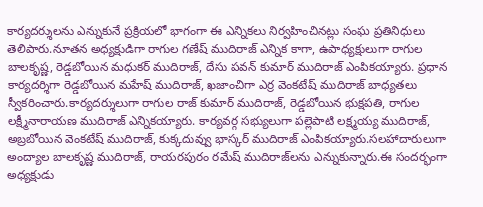కార్యదర్శులను ఎన్నుకునే ప్రక్రియలో భాగంగా ఈ ఎన్నికలు నిర్వహించినట్లు సంఘ ప్రతినిధులు తెలిపారు.నూతన అధ్యక్షుడిగా రాగుల గణేష్ ముదిరాజ్ ఎన్నిక కాగా, ఉపాధ్యక్షులుగా రాగుల బాలకృష్ణ, రెడ్డబోయిన మధుకర్ ముదిరాజ్, దేసు పవన్ కుమార్ ముదిరాజ్ ఎంపికయ్యారు. ప్రధాన కార్యదర్శిగా రెడ్డబోయిన మహేష్ ముదిరాజ్, ఖజాంచిగా ఎర్ర వెంకటేష్ ముదిరాజ్ బాధ్యతలు స్వీకరించారు.కార్యదర్శులుగా రాగుల రాజ్ కుమార్ ముదిరాజ్, రెడ్డబోయిన భుక్షపతి, రాగుల లక్ష్మీనారాయణ ముదిరాజ్ ఎన్నికయ్యారు. కార్యవర్గ సభ్యులుగా పల్లెపాటి లక్ష్మయ్య ముదిరాజ్, అబ్రబోయిన వెంకటేష్ ముదిరాజ్, కుక్కదువ్వు భాస్కర్ ముదిరాజ్ ఎంపికయ్యారు.సలహాదారులుగా అంద్యాల బాలకృష్ణ ముదిరాజ్, రాయరపురం రమేష్ ముదిరాజ్‌లను ఎన్నుకున్నారు.ఈ సందర్భంగా అధ్యక్షుడు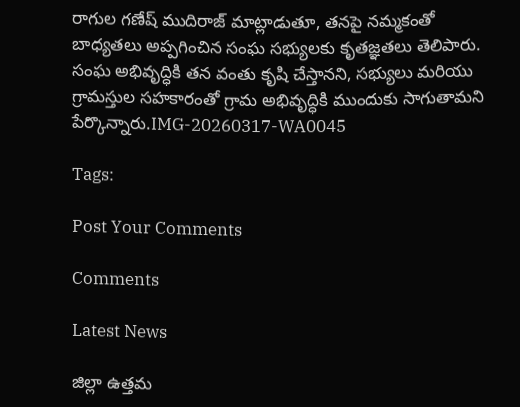రాగుల గణేష్ ముదిరాజ్ మాట్లాడుతూ, తనపై నమ్మకంతో బాధ్యతలు అప్పగించిన సంఘ సభ్యులకు కృతజ్ఞతలు తెలిపారు. సంఘ అభివృద్ధికి తన వంతు కృషి చేస్తానని, సభ్యులు మరియు గ్రామస్తుల సహకారంతో గ్రామ అభివృద్ధికి ముందుకు సాగుతామని పేర్కొన్నారు.IMG-20260317-WA0045

Tags:

Post Your Comments

Comments

Latest News

జిల్లా ఉత్తమ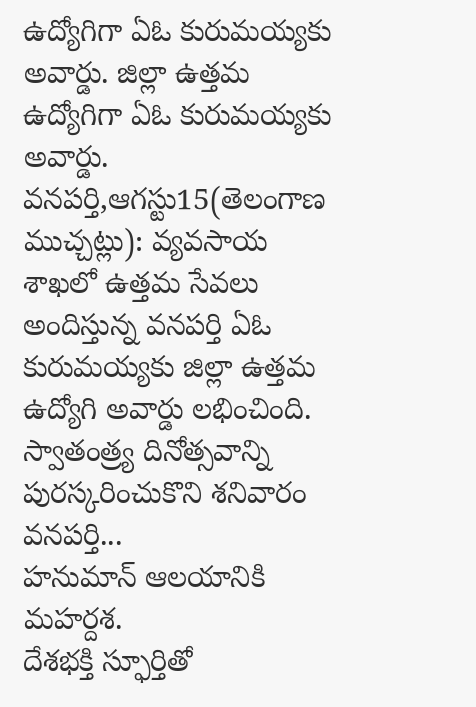ఉద్యోగిగా ఏఓ కురుమయ్యకు అవార్డు. జిల్లా ఉత్తమ ఉద్యోగిగా ఏఓ కురుమయ్యకు అవార్డు.
వనపర్తి,ఆగస్టు15(తెలంగాణ ముచ్చట్లు): వ్యవసాయ శాఖలో ఉత్తమ సేవలు అందిస్తున్న వనపర్తి ఏఓ కురుమయ్యకు జిల్లా ఉత్తమ ఉద్యోగి అవార్డు లభించింది. స్వాతంత్ర్య దినోత్సవాన్ని పురస్కరించుకొని శనివారం వనపర్తి...
హనుమాన్ ఆలయానికి మహర్దశ.
దేశభక్తి స్ఫూర్తితో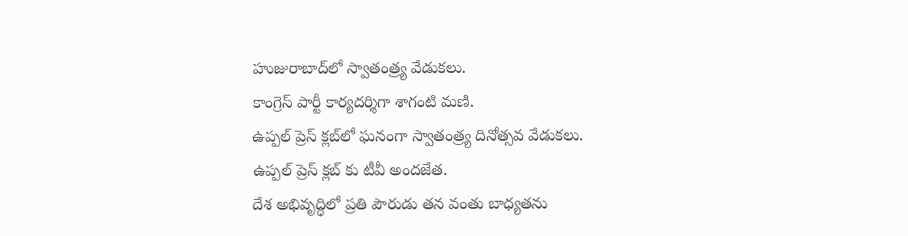హుజురాబాద్‌లో స్వాతంత్ర్య వేడుకలు.
కాంగ్రెస్ పార్టీ కార్యదర్శిగా శాగంటి మణి.
ఉప్పల్ ప్రెస్ క్లబ్‌లో ఘనంగా స్వాతంత్ర్య దినోత్సవ వేడుకలు.
ఉప్పల్ ప్రెస్ క్లబ్‌ కు టీవీ అందజేత.
దేశ అభివృద్ధిలో ప్రతి పౌరుడు తన వంతు బాధ్యతను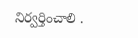నిర్వర్తించాలి .